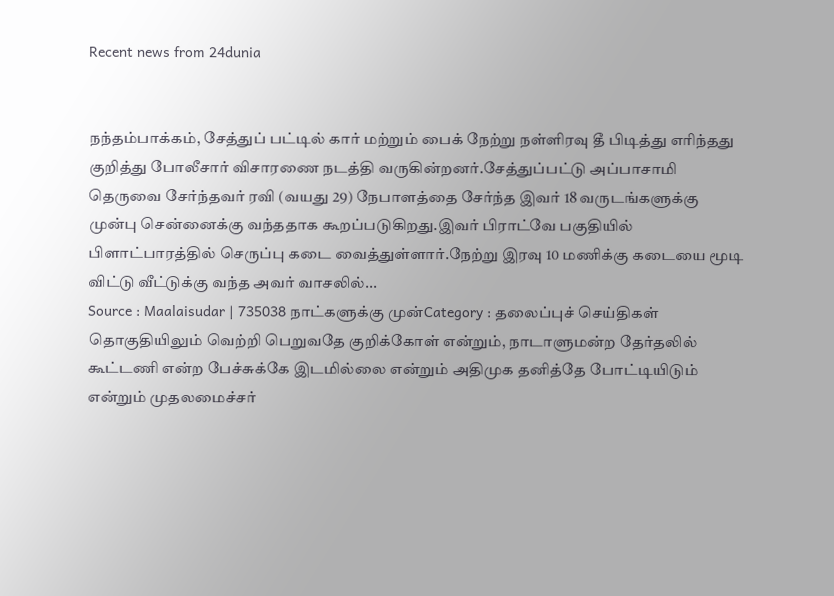Recent news from 24dunia


நந்தம்பாக்கம், சேத்துப் பட்டில் கார் மற்றும் பைக் நேற்று நள்ளிரவு தீ பிடித்து எரிந்தது குறித்து போலீசார் விசாரணை நடத்தி வருகின்றனர்.சேத்துப்பட்டு அப்பாசாமி தெருவை சேர்ந்தவர் ரவி (வயது 29) நேபாளத்தை சேர்ந்த இவர் 18 வருடங்களுக்கு முன்பு சென்னைக்கு வந்ததாக கூறப்படுகிறது.இவர் பிராட்வே பகுதியில் பிளாட்பாரத்தில் செருப்பு கடை வைத்துள்ளார்.நேற்று இரவு 10 மணிக்கு கடையை மூடி விட்டு வீட்டுக்கு வந்த அவர் வாசலில்...
Source : Maalaisudar | 735038 நாட்களுக்கு முன்Category : தலைப்புச் செய்திகள்
தொகுதியிலும் வெற்றி பெறுவதே குறிக்கோள் என்றும், நாடாளுமன்ற தேர்தலில் கூட்டணி என்ற பேச்சுக்கே இடமில்லை என்றும் அதிமுக தனித்தே போட்டியிடும் என்றும் முதலமைச்சர்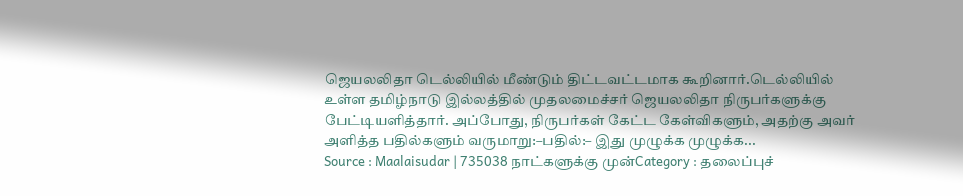ஜெயலலிதா டெல்லியில் மீண்டும் திட்டவட்டமாக கூறினார்.டெல்லியில் உள்ள தமிழ்நாடு இல்லத்தில் முதலமைச்சர் ஜெயலலிதா நிருபர்களுக்கு பேட்டியளித்தார். அப்போது, நிருபர்கள் கேட்ட கேள்விகளும், அதற்கு அவர் அளித்த பதில்களும் வருமாறு:–பதில்:– இது முழுக்க முழுக்க...
Source : Maalaisudar | 735038 நாட்களுக்கு முன்Category : தலைப்புச்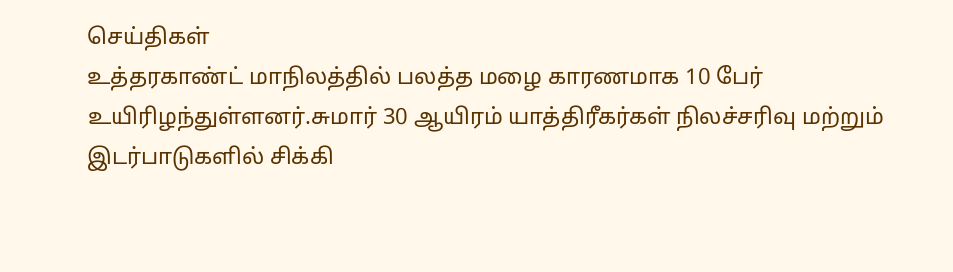செய்திகள்
உத்தரகாண்ட் மாநிலத்தில் பலத்த மழை காரணமாக 10 பேர் உயிரிழந்துள்ளனர்.சுமார் 30 ஆயிரம் யாத்திரீகர்கள் நிலச்சரிவு மற்றும் இடர்பாடுகளில் சிக்கி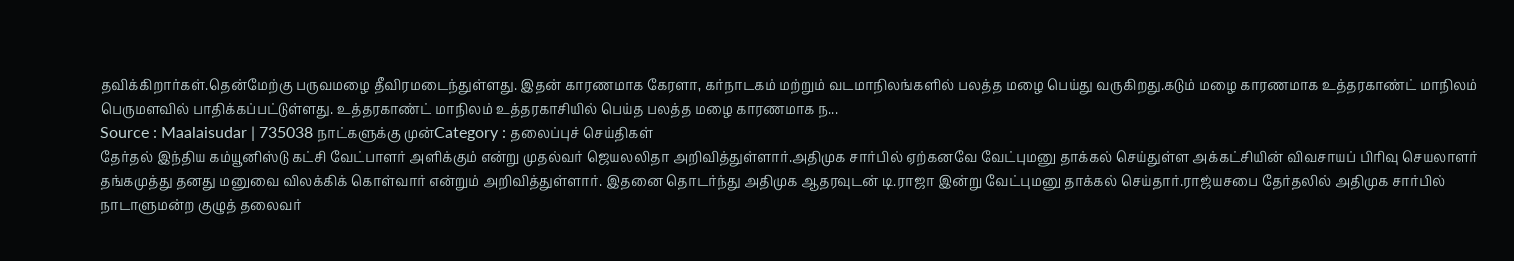தவிக்கிறார்கள்.தென்மேற்கு பருவமழை தீவிரமடைந்துள்ளது. இதன் காரணமாக கேரளா, கர்நாடகம் மற்றும் வடமாநிலங்களில் பலத்த மழை பெய்து வருகிறது.கடும் மழை காரணமாக உத்தரகாண்ட் மாநிலம் பெருமளவில் பாதிக்கப்பட்டுள்ளது. உத்தரகாண்ட் மாநிலம் உத்தரகாசியில் பெய்த பலத்த மழை காரணமாக ந...
Source : Maalaisudar | 735038 நாட்களுக்கு முன்Category : தலைப்புச் செய்திகள்
தேர்தல் இந்திய கம்யூனிஸ்டு கட்சி வேட்பாளர் அளிக்கும் என்று முதல்வர் ஜெயலலிதா அறிவித்துள்ளார்.அதிமுக சார்பில் ஏற்கனவே வேட்புமனு தாக்கல் செய்துள்ள அக்கட்சியின் விவசாயப் பிரிவு செயலாளர் தங்கமுத்து தனது மனுவை விலக்கிக் கொள்வார் என்றும் அறிவித்துள்ளார். இதனை தொடர்ந்து அதிமுக ஆதரவுடன் டி.ராஜா இன்று வேட்புமனு தாக்கல் செய்தார்.ராஜ்யசபை தேர்தலில் அதிமுக சார்பில் நாடாளுமன்ற குழுத் தலைவர்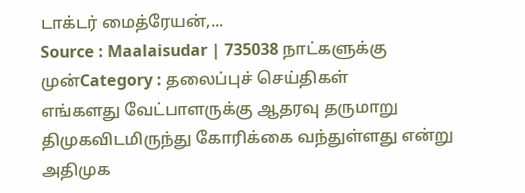டாக்டர் மைத்ரேயன்,...
Source : Maalaisudar | 735038 நாட்களுக்கு முன்Category : தலைப்புச் செய்திகள்
எங்களது வேட்பாளருக்கு ஆதரவு தருமாறு திமுகவிடமிருந்து கோரிக்கை வந்துள்ளது என்று அதிமுக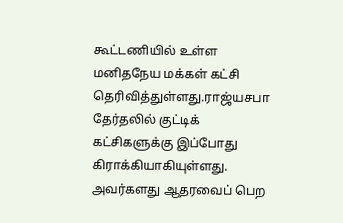கூட்டணியில் உள்ள மனிதநேய மக்கள் கட்சி தெரிவித்துள்ளது.ராஜ்யசபா தேர்தலில் குட்டிக் கட்சிகளுக்கு இப்போது கிராக்கியாகியுள்ளது. அவர்களது ஆதரவைப் பெற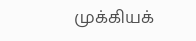முக்கியக்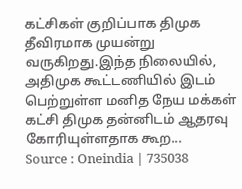கட்சிகள் குறிப்பாக திமுக தீவிரமாக முயன்று வருகிறது.இந்த நிலையில், அதிமுக கூட்டணியில் இடம் பெற்றுள்ள மனித நேய மக்கள் கட்சி திமுக தன்னிடம் ஆதரவு கோரியுள்ளதாக கூற...
Source : Oneindia | 735038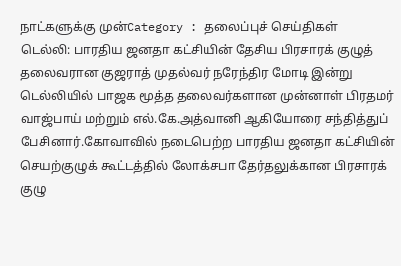நாட்களுக்கு முன்Category : தலைப்புச் செய்திகள்
டெல்லி: பாரதிய ஜனதா கட்சியின் தேசிய பிரசாரக் குழுத் தலைவரான குஜராத் முதல்வர் நரேந்திர மோடி இன்று டெல்லியில் பாஜக மூத்த தலைவர்களான முன்னாள் பிரதமர் வாஜ்பாய் மற்றும் எல்.கே.அத்வானி ஆகியோரை சந்தித்துப் பேசினார்.கோவாவில் நடைபெற்ற பாரதிய ஜனதா கட்சியின் செயற்குழுக் கூட்டத்தில் லோக்சபா தேர்தலுக்கான பிரசாரக் குழு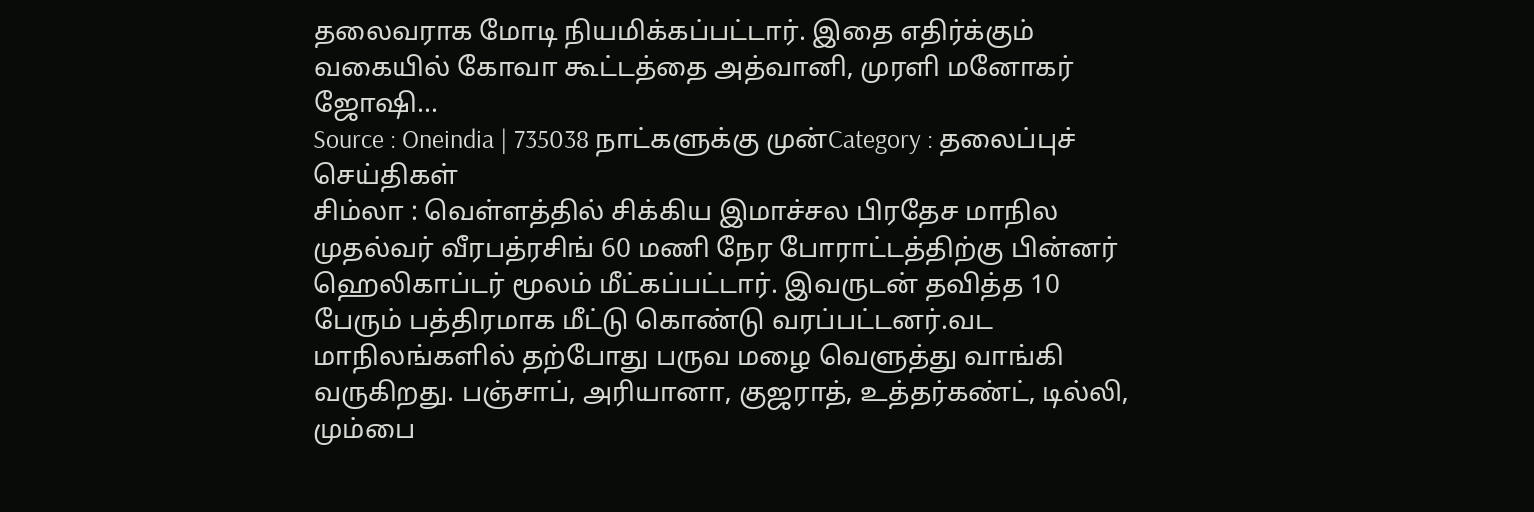தலைவராக மோடி நியமிக்கப்பட்டார். இதை எதிர்க்கும் வகையில் கோவா கூட்டத்தை அத்வானி, முரளி மனோகர் ஜோஷி...
Source : Oneindia | 735038 நாட்களுக்கு முன்Category : தலைப்புச் செய்திகள்
சிம்லா : வெள்ளத்தில் சிக்கிய இமாச்சல பிரதேச மாநில முதல்வர் வீரபத்ரசிங் 60 மணி நேர போராட்டத்திற்கு பின்னர் ஹெலிகாப்டர் மூலம் மீட்கப்பட்டார். இவருடன் தவித்த 10 பேரும் பத்திரமாக மீட்டு கொண்டு வரப்பட்டனர்.வட மாநிலங்களில் தற்போது பருவ மழை வெளுத்து வாங்கி வருகிறது. பஞ்சாப், அரியானா, குஜராத், உத்தர்கண்ட், டில்லி, மும்பை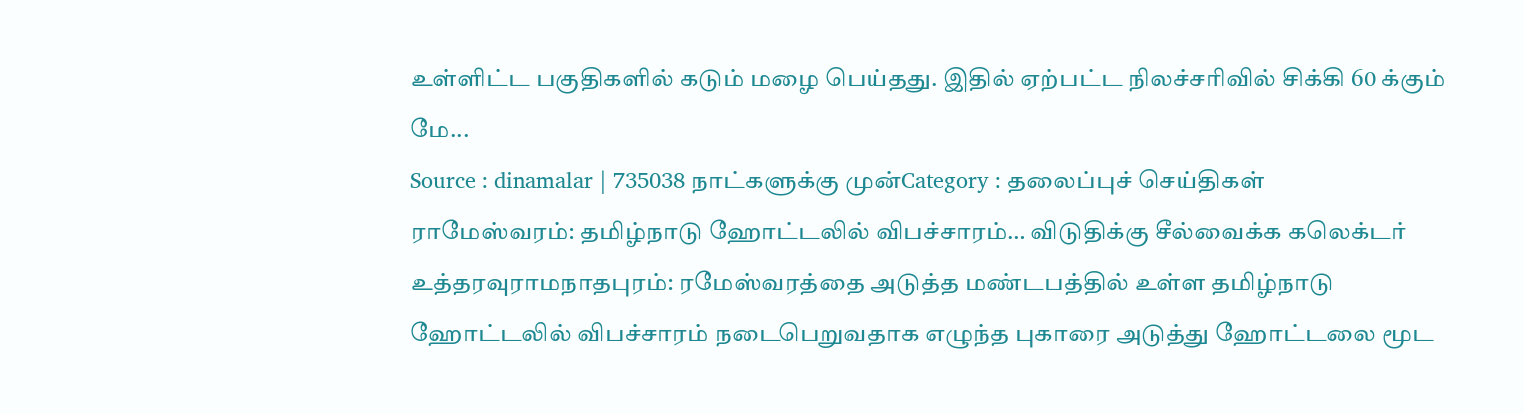உள்ளிட்ட பகுதிகளில் கடும் மழை பெய்தது. இதில் ஏற்பட்ட நிலச்சரிவில் சிக்கி 60 க்கும் மே...
Source : dinamalar | 735038 நாட்களுக்கு முன்Category : தலைப்புச் செய்திகள்
ராமேஸ்வரம்: தமிழ்நாடு ஹோட்டலில் விபச்சாரம்… விடுதிக்கு சீல்வைக்க கலெக்டர் உத்தரவுராமநாதபுரம்: ரமேஸ்வரத்தை அடுத்த மண்டபத்தில் உள்ள தமிழ்நாடு ஹோட்டலில் விபச்சாரம் நடைபெறுவதாக எழுந்த புகாரை அடுத்து ஹோட்டலை மூட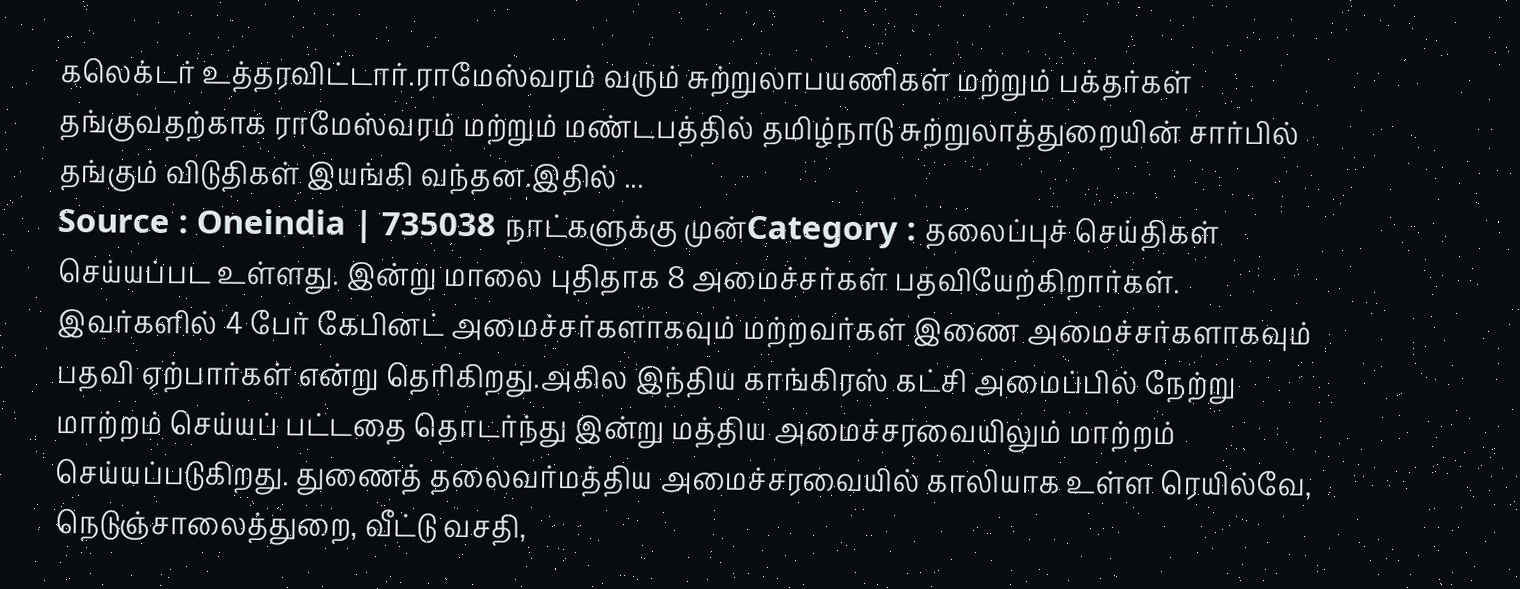கலெக்டர் உத்தரவிட்டார்.ராமேஸ்வரம் வரும் சுற்றுலாபயணிகள் மற்றும் பக்தர்கள் தங்குவதற்காக ராமேஸ்வரம் மற்றும் மண்டபத்தில் தமிழ்நாடு சுற்றுலாத்துறையின் சார்பில் தங்கும் விடுதிகள் இயங்கி வந்தன.இதில் ...
Source : Oneindia | 735038 நாட்களுக்கு முன்Category : தலைப்புச் செய்திகள்
செய்யப்பட உள்ளது. இன்று மாலை புதிதாக 8 அமைச்சர்கள் பதவியேற்கிறார்கள். இவர்களில் 4 பேர் கேபினட் அமைச்சர்களாகவும் மற்றவர்கள் இணை அமைச்சர்களாகவும் பதவி ஏற்பார்கள் என்று தெரிகிறது.அகில இந்திய காங்கிரஸ் கட்சி அமைப்பில் நேற்று மாற்றம் செய்யப் பட்டதை தொடர்ந்து இன்று மத்திய அமைச்சரவையிலும் மாற்றம் செய்யப்படுகிறது. துணைத் தலைவர்மத்திய அமைச்சரவையில் காலியாக உள்ள ரெயில்வே, நெடுஞ்சாலைத்துறை, வீட்டு வசதி,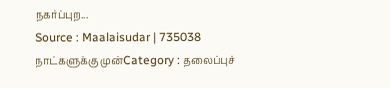நகர்ப்புற...
Source : Maalaisudar | 735038 நாட்களுக்கு முன்Category : தலைப்புச்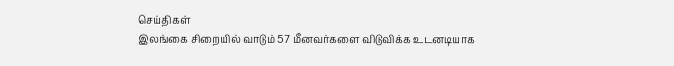செய்திகள்
இலங்கை சிறையில் வாடும் 57 மீனவர்களை விடுவிக்க உடனடியாக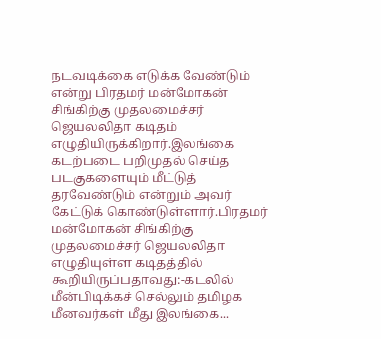நடவடிக்கை எடுக்க வேண்டும் என்று பிரதமர் மன்மோகன் சிங்கிற்கு முதலமைச்சர் ஜெயலலிதா கடிதம் எழுதியிருக்கிறார்.இலங்கை கடற்படை பறிமுதல் செய்த படகுகளையும் மீட்டுத் தரவேண்டும் என்றும் அவர் கேட்டுக் கொண்டுள்ளார்.பிரதமர் மன்மோகன் சிங்கிற்கு முதலமைச்சர் ஜெயலலிதா எழுதியுள்ள கடிதத்தில் கூறியிருப்பதாவது:-கடலில் மீன்பிடிக்கச் செல்லும் தமிழக மீனவர்கள் மீது இலங்கை...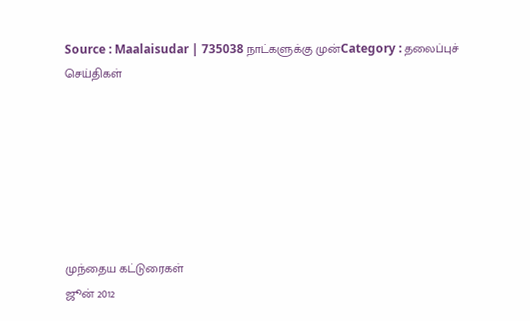Source : Maalaisudar | 735038 நாட்களுக்கு முன்Category : தலைப்புச் செய்திகள்







முந்தைய கட்டுரைகள்
ஜூன் 2012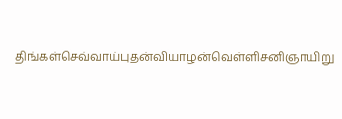திங்கள்செவ்வாய்புதன்வியாழன்வெள்ளிசனிஞாயிறு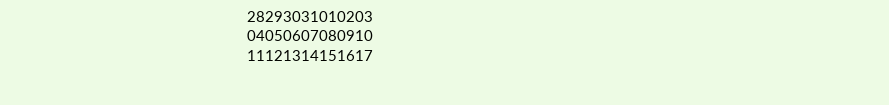28293031010203
04050607080910
11121314151617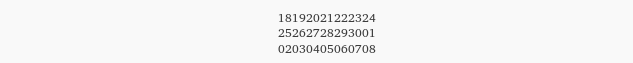18192021222324
25262728293001
02030405060708